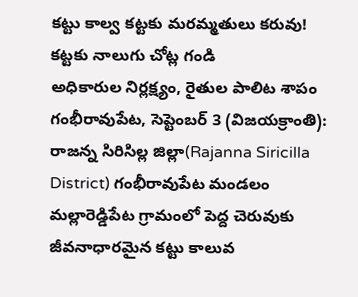కట్టు కాల్వ కట్టకు మరమ్మతులు కరువు!
కట్టకు నాలుగు చోట్ల గండి
అధికారుల నిర్లక్ష్యం, రైతుల పాలిట శాపం
గంభీరావుపేట, సెప్టెంబర్ 3 (విజయక్రాంతి): రాజన్న సిరిసిల్ల జిల్లా(Rajanna Siricilla District) గంభీరావుపేట మండలం మల్లారెడ్డిపేట గ్రామంలో పెద్ద చెరువుకు జీవనాధారమైన కట్టు కాలువ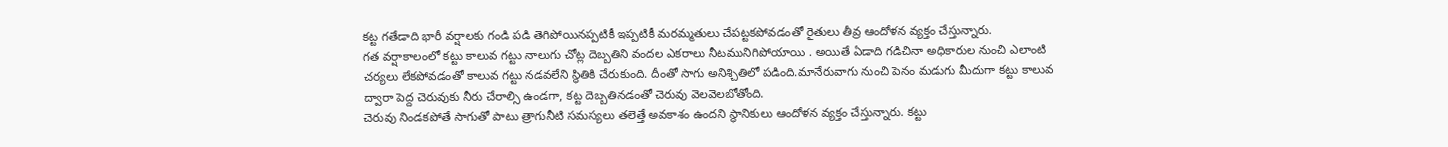కట్ట గతేడాది భారీ వర్షాలకు గండి పడి తెగిపోయినప్పటికీ ఇప్పటికీ మరమ్మతులు చేపట్టకపోవడంతో రైతులు తీవ్ర ఆందోళన వ్యక్తం చేస్తున్నారు.
గత వర్షాకాలంలో కట్టు కాలువ గట్టు నాలుగు చోట్ల దెబ్బతిని వందల ఎకరాలు నీటమునిగిపోయాయి . అయితే ఏడాది గడిచినా అధికారుల నుంచి ఎలాంటి చర్యలు లేకపోవడంతో కాలువ గట్టు నడవలేని స్థితికి చేరుకుంది. దీంతో సాగు అనిశ్చితిలో పడింది.మానేరువాగు నుంచి పెనం మడుగు మీదుగా కట్టు కాలువ ద్వారా పెద్ద చెరువుకు నీరు చేరాల్సి ఉండగా, కట్ట దెబ్బతినడంతో చెరువు వెలవెలబోతోంది.
చెరువు నిండకపోతే సాగుతో పాటు త్రాగునీటి సమస్యలు తలెత్తే అవకాశం ఉందని స్థానికులు ఆందోళన వ్యక్తం చేస్తున్నారు. కట్టు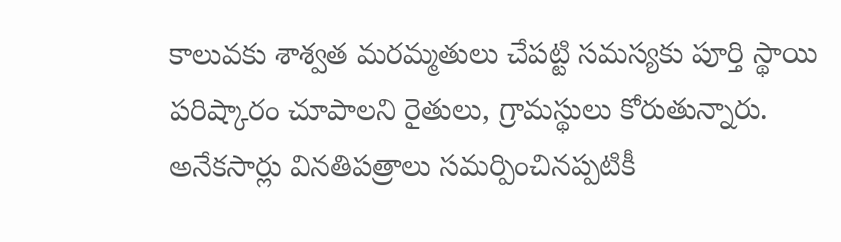కాలువకు శాశ్వత మరమ్మతులు చేపట్టి సమస్యకు పూర్తి స్థాయి పరిష్కారం చూపాలని రైతులు, గ్రామస్థులు కోరుతున్నారు. అనేకసార్లు వినతిపత్రాలు సమర్పించినప్పటికీ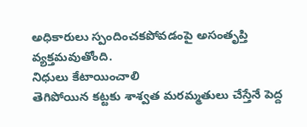అధికారులు స్పందించకపోవడంపై అసంతృప్తి వ్యక్తమవుతోంది.
నిధులు కేటాయించాలి
తెగిపోయిన కట్టకు శాశ్వత మరమ్మతులు చేస్తేనే పెద్ద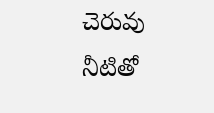చెరువు నీటితో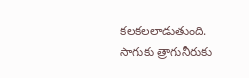కలకలలాడుతుంది. సాగుకు త్రాగునీరుకు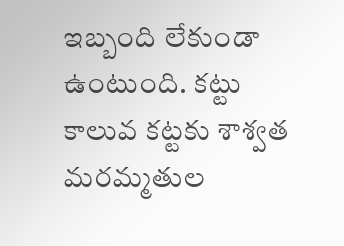ఇబ్బంది లేకుండా ఉంటుంది. కట్టు కాలువ కట్టకు శాశ్వత మరమ్మతుల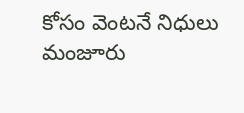కోసం వెంటనే నిధులు మంజూరు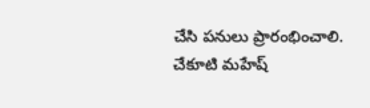చేసి పనులు ప్రారంభించాలి.
చేకూటి మహేష్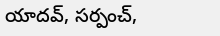యాదవ్, సర్పంచ్,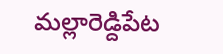మల్లారెడ్దిపేట